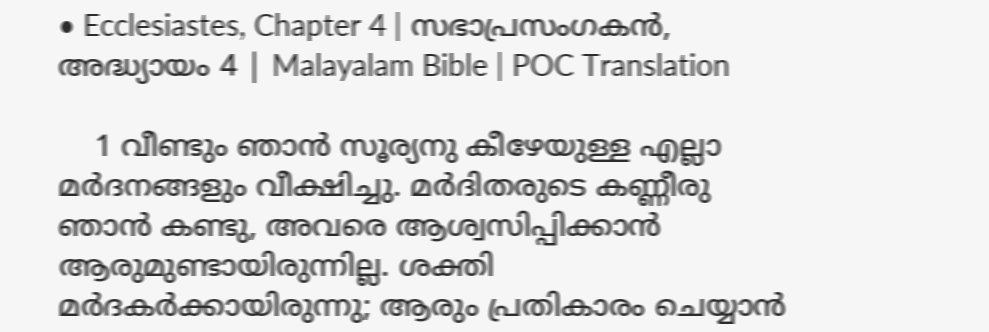• Ecclesiastes, Chapter 4 | സഭാപ്രസംഗകൻ, അദ്ധ്യായം 4 | Malayalam Bible | POC Translation

    1 വീണ്ടും ഞാന്‍ സൂര്യനു കീഴേയുള്ള എല്ലാ മര്‍ദനങ്ങളും വീക്ഷിച്ചു. മര്‍ദിതരുടെ കണ്ണീരു ഞാന്‍ കണ്ടു, അവരെ ആശ്വസിപ്പിക്കാന്‍ ആരുമുണ്ടായിരുന്നില്ല. ശക്തി മര്‍ദകര്‍ക്കായിരുന്നു; ആരും പ്രതികാരം ചെയ്യാന്‍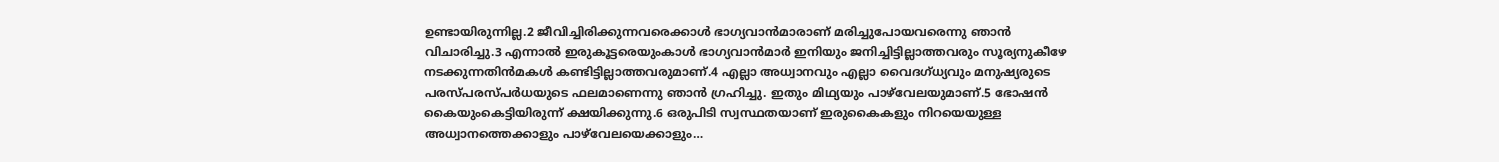ഉണ്ടായിരുന്നില്ല.2 ജീവിച്ചിരിക്കുന്നവരെക്കാള്‍ ഭാഗ്യവാന്‍മാരാണ് മരിച്ചുപോയവരെന്നു ഞാന്‍ വിചാരിച്ചു.3 എന്നാല്‍ ഇരുകൂട്ടരെയുംകാള്‍ ഭാഗ്യവാന്‍മാര്‍ ഇനിയും ജനിച്ചിട്ടില്ലാത്തവരും സൂര്യനുകീഴേ നടക്കുന്നതിന്‍മകള്‍ കണ്ടിട്ടില്ലാത്തവരുമാണ്.4 എല്ലാ അധ്വാനവും എല്ലാ വൈദഗ്ധ്യവും മനുഷ്യരുടെ പരസ്പരസ്പര്‍ധയുടെ ഫലമാണെന്നു ഞാന്‍ ഗ്രഹിച്ചു. ഇതും മിഥ്യയും പാഴ്‌വേലയുമാണ്.5 ഭോഷന്‍ കൈയുംകെട്ടിയിരുന്ന് ക്ഷയിക്കുന്നു.6 ഒരുപിടി സ്വസ്ഥതയാണ് ഇരുകൈകളും നിറയെയുള്ള അധ്വാനത്തെക്കാളും പാഴ്‌വേലയെക്കാളും…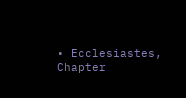• Ecclesiastes, Chapter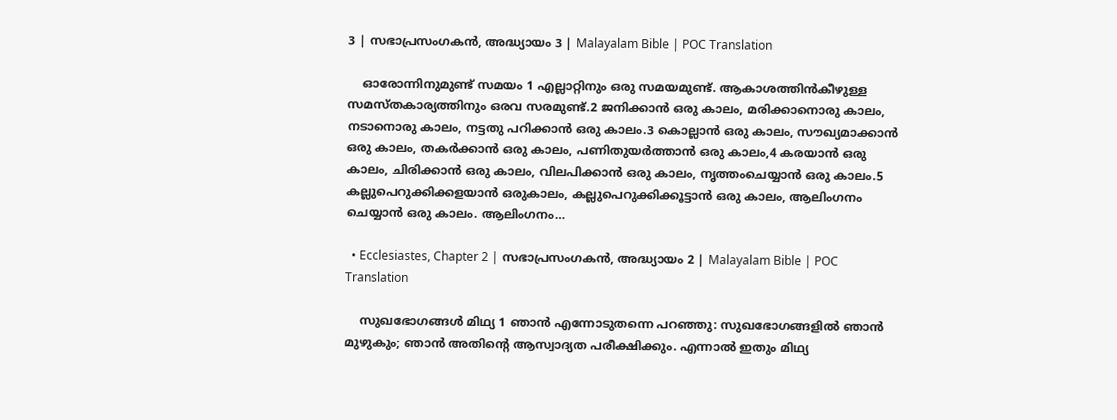3 | സഭാപ്രസംഗകൻ, അദ്ധ്യായം 3 | Malayalam Bible | POC Translation

    ഓരോന്നിനുമുണ്ട് സമയം 1 എല്ലാറ്റിനും ഒരു സമയമുണ്ട്. ആകാശത്തിന്‍കീഴുള്ള സമസ്തകാര്യത്തിനും ഒരവ സരമുണ്ട്.2 ജനിക്കാന്‍ ഒരു കാലം, മരിക്കാനൊരു കാലം, നടാനൊരു കാലം, നട്ടതു പറിക്കാന്‍ ഒരു കാലം.3 കൊല്ലാന്‍ ഒരു കാലം, സൗഖ്യമാക്കാന്‍ ഒരു കാലം, തകര്‍ക്കാന്‍ ഒരു കാലം, പണിതുയര്‍ത്താന്‍ ഒരു കാലം,4 കരയാന്‍ ഒരു കാലം, ചിരിക്കാന്‍ ഒരു കാലം, വിലപിക്കാന്‍ ഒരു കാലം, നൃത്തംചെയ്യാന്‍ ഒരു കാലം.5 കല്ലുപെറുക്കിക്കളയാന്‍ ഒരുകാലം, കല്ലുപെറുക്കിക്കൂട്ടാന്‍ ഒരു കാലം, ആലിംഗനം ചെയ്യാന്‍ ഒരു കാലം. ആലിംഗനം…

  • Ecclesiastes, Chapter 2 | സഭാപ്രസംഗകൻ, അദ്ധ്യായം 2 | Malayalam Bible | POC Translation

    സുഖഭോഗങ്ങള്‍ മിഥ്യ 1 ഞാന്‍ എന്നോടുതന്നെ പറഞ്ഞു: സുഖഭോഗങ്ങളില്‍ ഞാന്‍ മുഴുകും; ഞാന്‍ അതിന്റെ ആസ്വാദ്യത പരീക്ഷിക്കും. എന്നാല്‍ ഇതും മിഥ്യ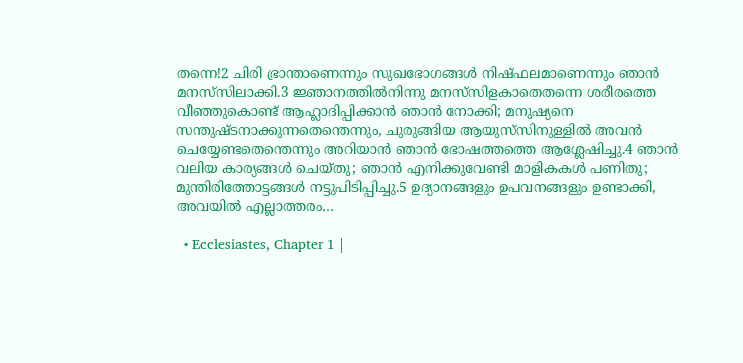തന്നെ!2 ചിരി ഭ്രാന്താണെന്നും സുഖഭോഗങ്ങള്‍ നിഷ്ഫലമാണെന്നും ഞാന്‍ മനസ്‌സിലാക്കി.3 ജ്ഞാനത്തില്‍നിന്നു മനസ്‌സിളകാതെതന്നെ ശരീരത്തെ വീഞ്ഞുകൊണ്ട് ആഹ്ലാദിപ്പിക്കാന്‍ ഞാന്‍ നോക്കി; മനുഷ്യനെ സന്തുഷ്ടനാക്കുന്നതെന്തെന്നും, ചുരുങ്ങിയ ആയുസ്‌സിനുള്ളില്‍ അവന്‍ ചെയ്യേണ്ടതെന്തെന്നും അറിയാന്‍ ഞാന്‍ ഭോഷത്തത്തെ ആശ്ലേഷിച്ചു.4 ഞാന്‍ വലിയ കാര്യങ്ങള്‍ ചെയ്തു; ഞാന്‍ എനിക്കുവേണ്ടി മാളികകള്‍ പണിതു; മുന്തിരിത്തോട്ടങ്ങള്‍ നട്ടുപിടിപ്പിച്ചു.5 ഉദ്യാനങ്ങളും ഉപവനങ്ങളും ഉണ്ടാക്കി, അവയില്‍ എല്ലാത്തരം…

  • Ecclesiastes, Chapter 1 |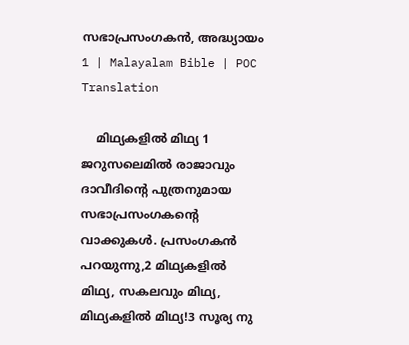സഭാപ്രസംഗകൻ, അദ്ധ്യായം 1 | Malayalam Bible | POC Translation

    മിഥ്യകളില്‍ മിഥ്യ 1 ജറുസലെമില്‍ രാജാവും ദാവീദിന്റെ പുത്രനുമായ സഭാപ്രസംഗകന്റെ വാക്കുകള്‍. പ്രസംഗകന്‍ പറയുന്നു,2 മിഥ്യകളില്‍ മിഥ്യ, സകലവും മിഥ്യ, മിഥ്യകളില്‍ മിഥ്യ!3 സൂര്യ നു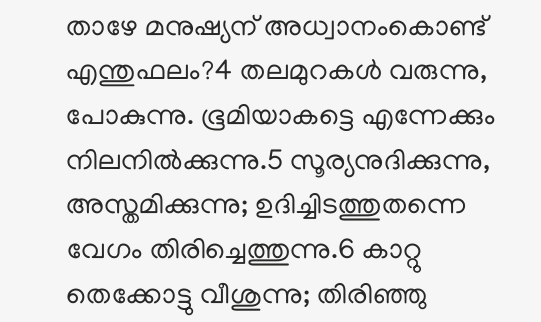താഴേ മനുഷ്യന് അധ്വാനംകൊണ്ട് എന്തുഫലം?4 തലമുറകള്‍ വരുന്നു, പോകുന്നു. ഭൂമിയാകട്ടെ എന്നേക്കും നിലനില്‍ക്കുന്നു.5 സൂര്യനുദിക്കുന്നു, അസ്തമിക്കുന്നു; ഉദിച്ചിടത്തുതന്നെ വേഗം തിരിച്ചെത്തുന്നു.6 കാറ്റു തെക്കോട്ടു വീശുന്നു; തിരിഞ്ഞു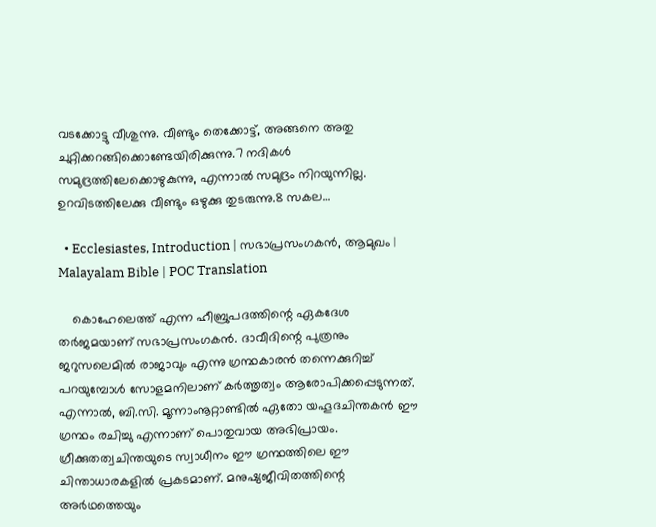വടക്കോട്ടു വീശുന്നു. വീണ്ടും തെക്കോട്ട്, അങ്ങനെ അതു ചുറ്റിക്കറങ്ങിക്കൊണ്ടേയിരിക്കുന്നു.7 നദികള്‍ സമുദ്രത്തിലേക്കൊഴുകുന്നു, എന്നാല്‍ സമുദ്രം നിറയുന്നില്ല. ഉറവിടത്തിലേക്കു വീണ്ടും ഒഴുക്കു തുടരുന്നു.8 സകല…

  • Ecclesiastes, Introduction | സഭാപ്രസംഗകൻ, ആമുഖം | Malayalam Bible | POC Translation

    കൊഹേലെത്ത് എന്ന ഹീബ്രുപദത്തിന്റെ ഏകദേശ തര്‍ജമയാണ് സഭാപ്രസംഗകന്‍. ദാവീദിന്റെ പുത്രനും ജറുസലെമില്‍ രാജാവും എന്നു ഗ്രന്ഥകാരന്‍ തന്നെക്കുറിച്ച് പറയുമ്പോള്‍ സോളമനിലാണ് കര്‍ത്തൃത്വം ആരോപിക്കപ്പെടുന്നത്. എന്നാല്‍, ബി.സി. മൂന്നാംനൂറ്റാണ്ടില്‍ ഏതോ യഹൂദചിന്തകന്‍ ഈ ഗ്രന്ഥം രചിച്ചു എന്നാണ് പൊതുവായ അഭിപ്രായം. ഗ്രീക്കുതത്വചിന്തയുടെ സ്വാധീനം ഈ ഗ്രന്ഥത്തിലെ ഈ ചിന്താധാരകളില്‍ പ്രകടമാണ്. മനുഷ്യജീവിതത്തിന്റെ അര്‍ഥത്തെയും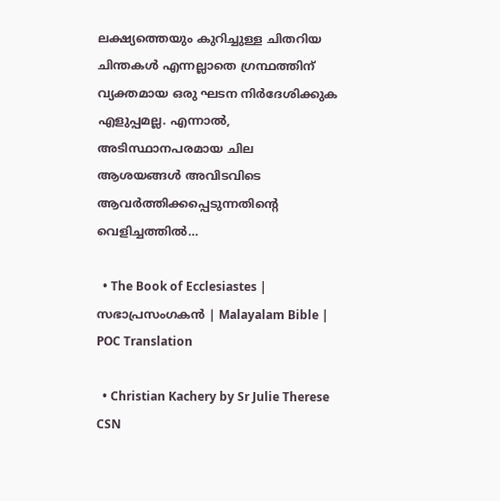ലക്ഷ്യത്തെയും കുറിച്ചുള്ള ചിതറിയ ചിന്തകള്‍ എന്നല്ലാതെ ഗ്രന്ഥത്തിന് വ്യക്തമായ ഒരു ഘടന നിര്‍ദേശിക്കുക എളുപ്പമല്ല. എന്നാല്‍, അടിസ്ഥാനപരമായ ചില ആശയങ്ങള്‍ അവിടവിടെ ആവര്‍ത്തിക്കപ്പെടുന്നതിന്റെ വെളിച്ചത്തില്‍…

  • The Book of Ecclesiastes | സഭാപ്രസംഗകൻ | Malayalam Bible | POC Translation

  • Christian Kachery by Sr Julie Therese CSN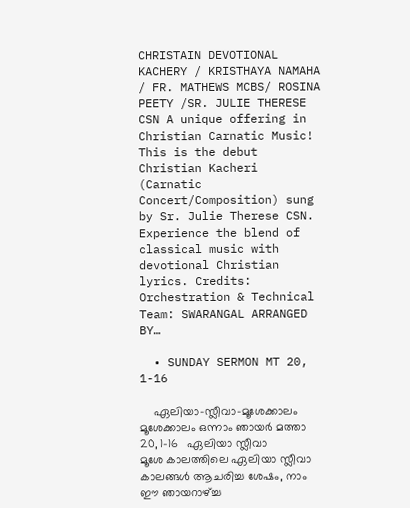CHRISTAIN DEVOTIONAL KACHERY / KRISTHAYA NAMAHA / FR. MATHEWS MCBS/ ROSINA PEETY /SR. JULIE THERESE CSN A unique offering in Christian Carnatic Music! This is the debut Christian Kacheri (Carnatic Concert/Composition) sung by Sr. Julie Therese CSN. Experience the blend of classical music with devotional Christian lyrics. Credits: Orchestration & Technical Team: SWARANGAL ARRANGED BY…

  • SUNDAY SERMON MT 20, 1-16

    ഏലിയാ-സ്ലീവാ-മൂശേക്കാലം മൂശേക്കാലം ഒന്നാം ഞായർ മത്താ 20, 1-16   ഏലിയാ സ്ലീവാ മൂശേ കാലത്തിലെ ഏലിയാ സ്ലീവാ കാലങ്ങൾ ആചരിച്ച ശേഷം, നാം ഈ ഞായറാഴ്ച്ച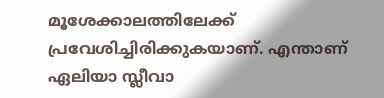മൂശേക്കാലത്തിലേക്ക് പ്രവേശിച്ചിരിക്കുകയാണ്. എന്താണ് ഏലിയാ സ്ലീവാ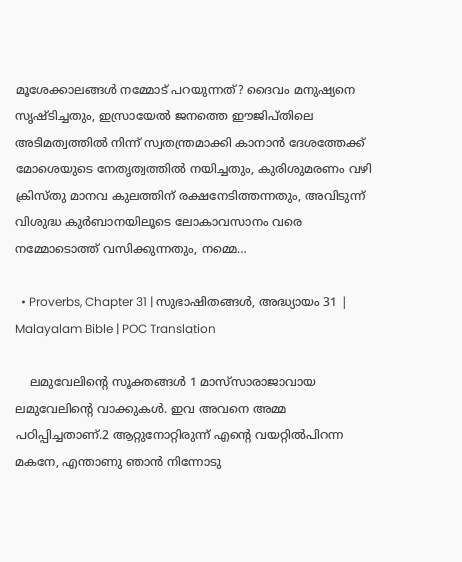മൂശേക്കാലങ്ങൾ നമ്മോട് പറയുന്നത്? ദൈവം മനുഷ്യനെ സൃഷ്ടിച്ചതും, ഇസ്രായേൽ ജനത്തെ ഈജിപ്തിലെ അടിമത്വത്തിൽ നിന്ന് സ്വതന്ത്രമാക്കി കാനാൻ ദേശത്തേക്ക് മോശെയുടെ നേതൃത്വത്തിൽ നയിച്ചതും, കുരിശുമരണം വഴി ക്രിസ്തു മാനവ കുലത്തിന് രക്ഷനേടിത്തന്നതും, അവിടുന്ന് വിശുദ്ധ കുർബാനയിലൂടെ ലോകാവസാനം വരെ നമ്മോടൊത്ത് വസിക്കുന്നതും, നമ്മെ…

  • Proverbs, Chapter 31 | സുഭാഷിതങ്ങൾ, അദ്ധ്യായം 31 | Malayalam Bible | POC Translation

    ലമുവേലിന്റെ സൂക്തങ്ങള്‍ 1 മാസ്‌സാരാജാവായ ലമുവേലിന്റെ വാക്കുകള്‍. ഇവ അവനെ അമ്മ പഠിപ്പിച്ചതാണ്.2 ആറ്റുനോറ്റിരുന്ന് എന്റെ വയറ്റില്‍പിറന്ന മകനേ, എന്താണു ഞാന്‍ നിന്നോടു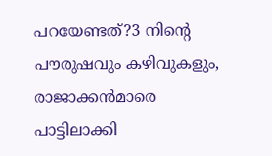പറയേണ്ടത്?3 നിന്റെ പൗരുഷവും കഴിവുകളും, രാജാക്കന്‍മാരെ പാട്ടിലാക്കി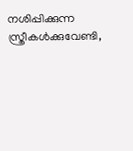നശിപ്പിക്കുന്ന സ്ത്രീകള്‍ക്കുവേണ്ടി,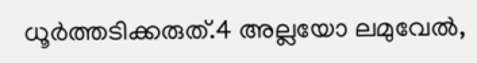ധൂര്‍ത്തടിക്കരുത്.4 അല്ലയോ ലമുവേല്‍,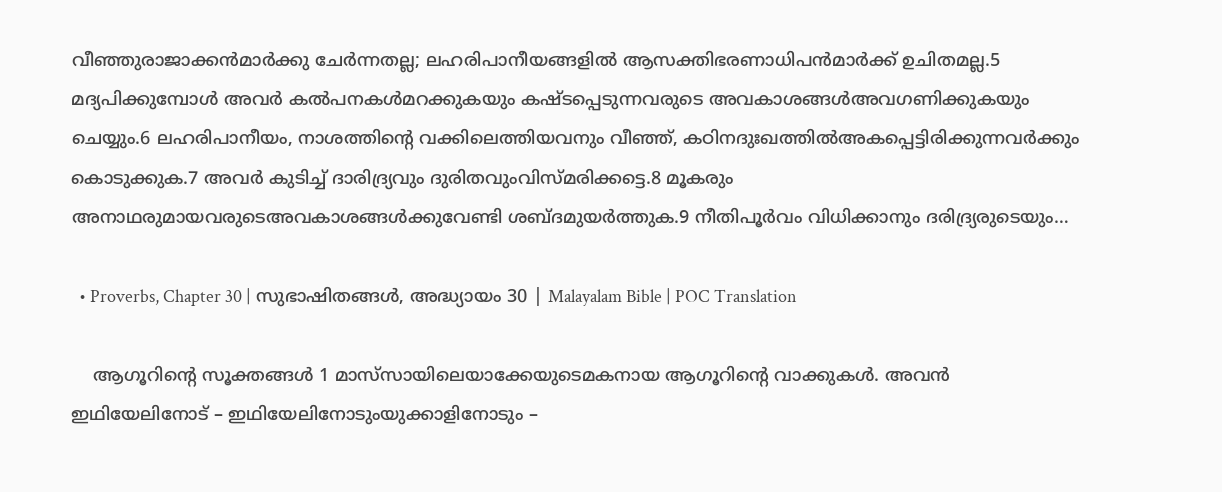വീഞ്ഞുരാജാക്കന്‍മാര്‍ക്കു ചേര്‍ന്നതല്ല; ലഹരിപാനീയങ്ങളില്‍ ആസക്തിഭരണാധിപന്‍മാര്‍ക്ക് ഉചിതമല്ല.5 മദ്യപിക്കുമ്പോള്‍ അവര്‍ കല്‍പനകള്‍മറക്കുകയും കഷ്ടപ്പെടുന്നവരുടെ അവകാശങ്ങള്‍അവഗണിക്കുകയും ചെയ്യും.6 ലഹരിപാനീയം, നാശത്തിന്റെ വക്കിലെത്തിയവനും വീഞ്ഞ്, കഠിനദുഃഖത്തില്‍അകപ്പെട്ടിരിക്കുന്നവര്‍ക്കും കൊടുക്കുക.7 അവര്‍ കുടിച്ച് ദാരിദ്ര്യവും ദുരിതവുംവിസ്മരിക്കട്ടെ.8 മൂകരും അനാഥരുമായവരുടെഅവകാശങ്ങള്‍ക്കുവേണ്ടി ശബ്ദമുയര്‍ത്തുക.9 നീതിപൂര്‍വം വിധിക്കാനും ദരിദ്ര്യരുടെയും…

  • Proverbs, Chapter 30 | സുഭാഷിതങ്ങൾ, അദ്ധ്യായം 30 | Malayalam Bible | POC Translation

    ആഗൂറിന്റെ സൂക്തങ്ങള്‍ 1 മാസ്‌സായിലെയാക്കേയുടെമകനായ ആഗൂറിന്റെ വാക്കുകള്‍. അവന്‍ ഇഥിയേലിനോട് – ഇഥിയേലിനോടുംയുക്കാളിനോടും –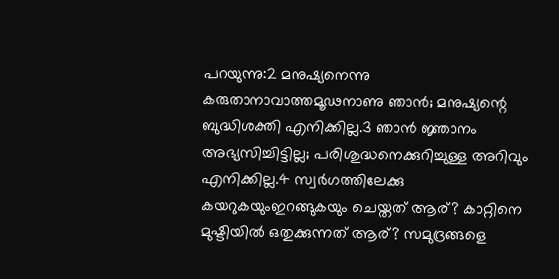പറയുന്നു:2 മനുഷ്യനെന്നു കരുതാനാവാത്തമൂഢനാണു ഞാന്‍; മനുഷ്യന്റെ ബുദ്ധിശക്തി എനിക്കില്ല.3 ഞാന്‍ ജ്ഞാനം അഭ്യസിച്ചിട്ടില്ല; പരിശുദ്ധനെക്കുറിച്ചുള്ള അറിവും എനിക്കില്ല.4 സ്വര്‍ഗത്തിലേക്കു കയറുകയുംഇറങ്ങുകയും ചെയ്തത് ആര്? കാറ്റിനെ മുഷ്ടിയില്‍ ഒതുക്കുന്നത് ആര്? സമുദ്രങ്ങളെ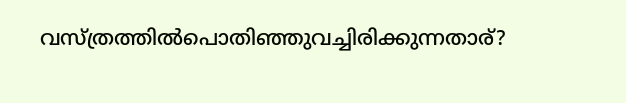വസ്ത്രത്തില്‍പൊതിഞ്ഞുവച്ചിരിക്കുന്നതാര്?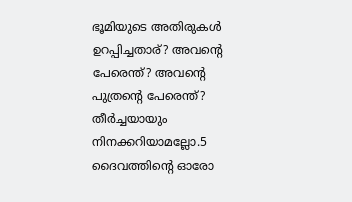ഭൂമിയുടെ അതിരുകള്‍ ഉറപ്പിച്ചതാര്? അവന്റെ പേരെന്ത്? അവന്റെ പുത്രന്റെ പേരെന്ത്? തീര്‍ച്ചയായും നിനക്കറിയാമല്ലോ.5 ദൈവത്തിന്റെ ഓരോ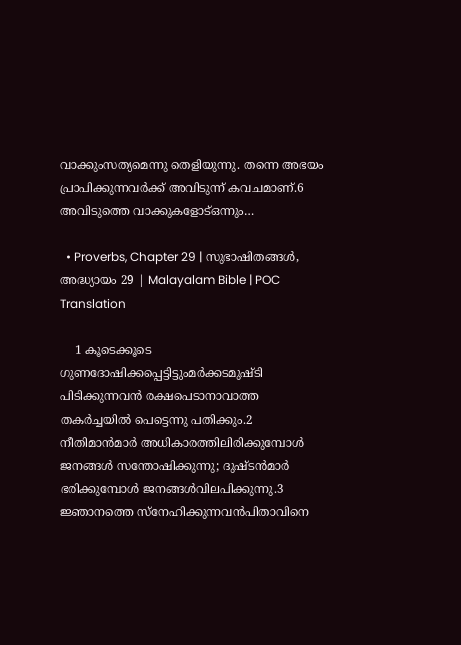വാക്കുംസത്യമെന്നു തെളിയുന്നു. തന്നെ അഭയം പ്രാപിക്കുന്നവര്‍ക്ക് അവിടുന്ന് കവചമാണ്.6 അവിടുത്തെ വാക്കുകളോട്ഒന്നും…

  • Proverbs, Chapter 29 | സുഭാഷിതങ്ങൾ, അദ്ധ്യായം 29 | Malayalam Bible | POC Translation

    1 കൂടെക്കൂടെ ഗുണദോഷിക്കപ്പെട്ടിട്ടുംമര്‍ക്കടമുഷ്ടി പിടിക്കുന്നവന്‍ രക്ഷപെടാനാവാത്ത തകര്‍ച്ചയില്‍ പെട്ടെന്നു പതിക്കും.2 നീതിമാന്‍മാര്‍ അധികാരത്തിലിരിക്കുമ്പോള്‍ ജനങ്ങള്‍ സന്തോഷിക്കുന്നു; ദുഷ്ടന്‍മാര്‍ ഭരിക്കുമ്പോള്‍ ജനങ്ങള്‍വിലപിക്കുന്നു.3 ജ്ഞാനത്തെ സ്‌നേഹിക്കുന്നവന്‍പിതാവിനെ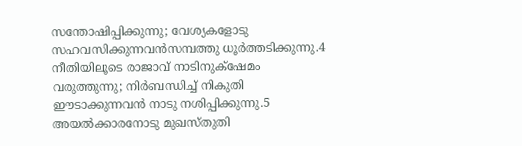സന്തോഷിപ്പിക്കുന്നു; വേശ്യകളോടു സഹവസിക്കുന്നവന്‍സമ്പത്തു ധൂര്‍ത്തടിക്കുന്നു.4 നീതിയിലൂടെ രാജാവ് നാടിനുക്‌ഷേമം വരുത്തുന്നു; നിര്‍ബന്ധിച്ച് നികുതി ഈടാക്കുന്നവന്‍ നാടു നശിപ്പിക്കുന്നു.5 അയല്‍ക്കാരനോടു മുഖസ്തുതി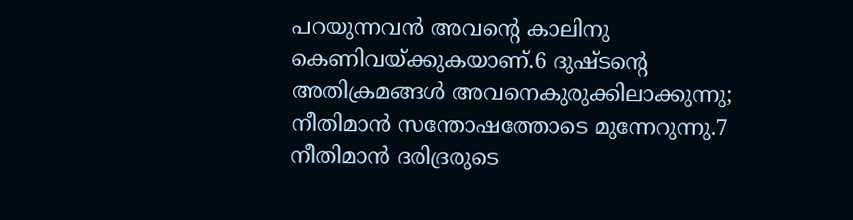പറയുന്നവന്‍ അവന്റെ കാലിനു കെണിവയ്ക്കുകയാണ്.6 ദുഷ്ടന്റെ അതിക്രമങ്ങള്‍ അവനെകുരുക്കിലാക്കുന്നു; നീതിമാന്‍ സന്തോഷത്തോടെ മുന്നേറുന്നു.7 നീതിമാന്‍ ദരിദ്രരുടെ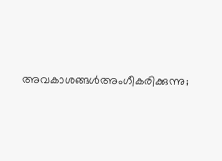അവകാശങ്ങള്‍അംഗീകരിക്കുന്നു;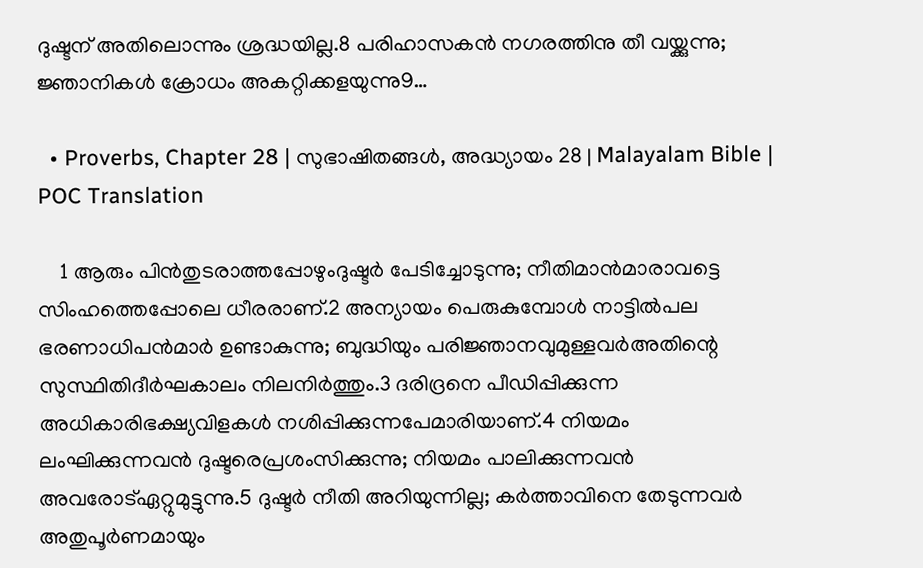ദുഷ്ടന് അതിലൊന്നും ശ്രദ്ധയില്ല.8 പരിഹാസകന്‍ നഗരത്തിനു തീ വയ്ക്കുന്നു; ജ്ഞാനികള്‍ ക്രോധം അകറ്റിക്കളയുന്നു9…

  • Proverbs, Chapter 28 | സുഭാഷിതങ്ങൾ, അദ്ധ്യായം 28 | Malayalam Bible | POC Translation

    1 ആരും പിന്‍തുടരാത്തപ്പോഴുംദുഷ്ടര്‍ പേടിച്ചോടുന്നു; നീതിമാന്‍മാരാവട്ടെ സിംഹത്തെപ്പോലെ ധീരരാണ്.2 അന്യായം പെരുകുമ്പോള്‍ നാട്ടില്‍പല ഭരണാധിപന്‍മാര്‍ ഉണ്ടാകുന്നു; ബുദ്ധിയും പരിജ്ഞാനവുമുള്ളവര്‍അതിന്റെ സുസ്ഥിതിദീര്‍ഘകാലം നിലനിര്‍ത്തും.3 ദരിദ്രനെ പീഡിപ്പിക്കുന്ന അധികാരിഭക്ഷ്യവിളകള്‍ നശിപ്പിക്കുന്നപേമാരിയാണ്.4 നിയമം ലംഘിക്കുന്നവന്‍ ദുഷ്ടരെപ്രശംസിക്കുന്നു; നിയമം പാലിക്കുന്നവന്‍ അവരോട്ഏറ്റുമുട്ടുന്നു.5 ദുഷ്ടര്‍ നീതി അറിയുന്നില്ല; കര്‍ത്താവിനെ തേടുന്നവര്‍ അതുപൂര്‍ണമായും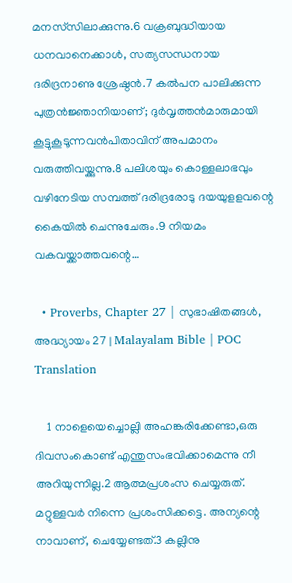മനസ്‌സിലാക്കുന്നു.6 വക്രബുദ്ധിയായ ധനവാനെക്കാള്‍, സത്യസന്ധനായ ദരിദ്രനാണു ശ്രേഷ്ഠന്‍.7 കല്‍പന പാലിക്കുന്ന പുത്രന്‍ജ്ഞാനിയാണ്; ദുര്‍വൃത്തന്‍മാരുമായി കൂട്ടുകൂടൂന്നവന്‍പിതാവിന് അപമാനം വരുത്തിവയ്ക്കുന്നു.8 പലിശയും കൊള്ളലാഭവും വഴിനേടിയ സമ്പത്ത് ദരിദ്രരോടു ദയയുളളവന്റെ കൈയില്‍ ചെന്നുചേരും.9 നിയമം വകവയ്ക്കാത്തവന്റെ…

  • Proverbs, Chapter 27 | സുഭാഷിതങ്ങൾ, അദ്ധ്യായം 27 | Malayalam Bible | POC Translation

    1 നാളെയെച്ചൊല്ലി അഹങ്കരിക്കേണ്ടാ,ഒരു ദിവസംകൊണ്ട് എന്തുസംഭവിക്കാമെന്നു നീ അറിയുന്നില്ല.2 ആത്മപ്രശംസ ചെയ്യരുത്. മറ്റുള്ളവര്‍ നിന്നെ പ്രശംസിക്കട്ടെ. അന്യന്റെ നാവാണ്, ചെയ്യേണ്ടത്.3 കല്ലിനു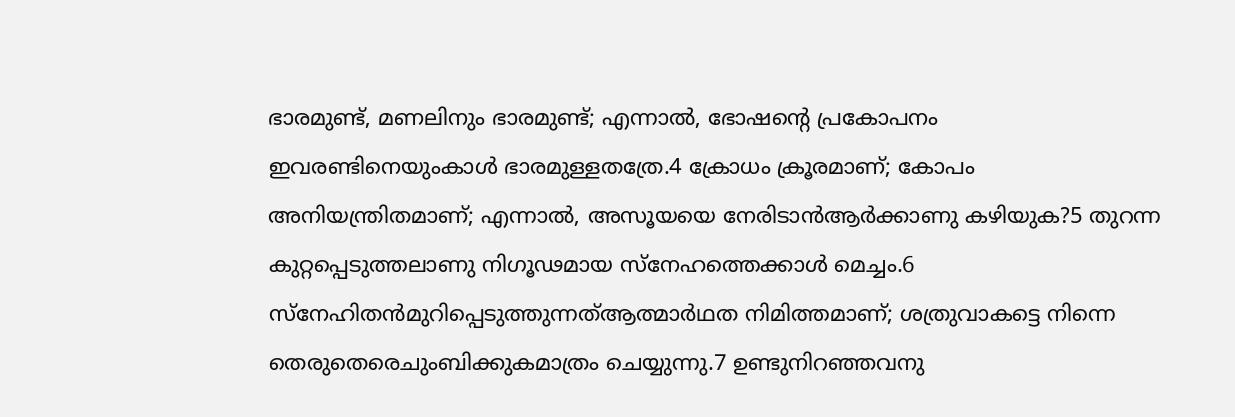ഭാരമുണ്ട്, മണലിനും ഭാരമുണ്ട്; എന്നാല്‍, ഭോഷന്റെ പ്രകോപനം ഇവരണ്ടിനെയുംകാള്‍ ഭാരമുള്ളതത്രേ.4 ക്രോധം ക്രൂരമാണ്; കോപം അനിയന്ത്രിതമാണ്; എന്നാല്‍, അസൂയയെ നേരിടാന്‍ആര്‍ക്കാണു കഴിയുക?5 തുറന്ന കുറ്റപ്പെടുത്തലാണു നിഗൂഢമായ സ്‌നേഹത്തെക്കാള്‍ മെച്ചം.6 സ്‌നേഹിതന്‍മുറിപ്പെടുത്തുന്നത്ആത്മാര്‍ഥത നിമിത്തമാണ്; ശത്രുവാകട്ടെ നിന്നെ തെരുതെരെചുംബിക്കുകമാത്രം ചെയ്യുന്നു.7 ഉണ്ടുനിറഞ്ഞവനു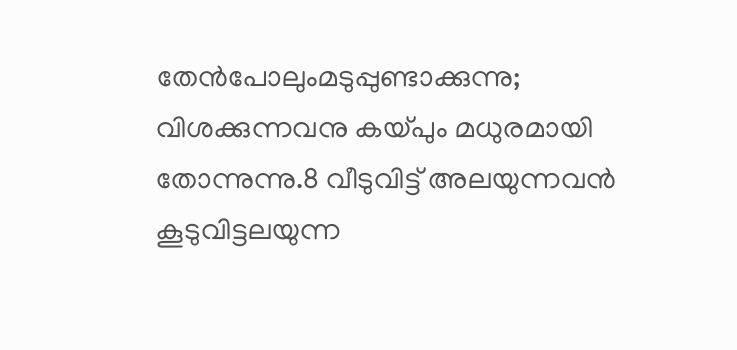തേന്‍പോലുംമടുപ്പുണ്ടാക്കുന്നു; വിശക്കുന്നവനു കയ്പും മധുരമായി തോന്നുന്നു.8 വീടുവിട്ട് അലയുന്നവന്‍ കൂടുവിട്ടലയുന്ന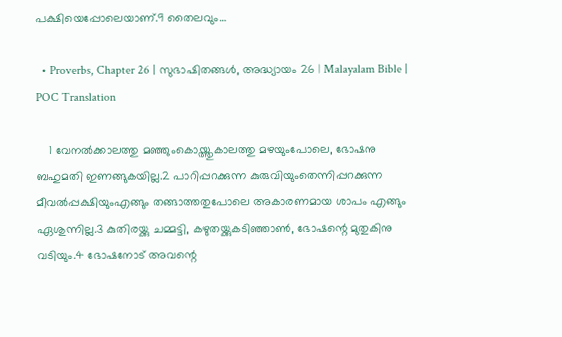പക്ഷിയെപ്പോലെയാണ്.9 തൈലവും…

  • Proverbs, Chapter 26 | സുഭാഷിതങ്ങൾ, അദ്ധ്യായം 26 | Malayalam Bible | POC Translation

    1 വേനല്‍ക്കാലത്തു മഞ്ഞുംകൊയ്ത്തുകാലത്തു മഴയുംപോലെ, ഭോഷനു ബഹുമതി ഇണങ്ങുകയില്ല.2 പാറിപ്പറക്കുന്ന കുരുവിയുംതെന്നിപ്പറക്കുന്ന മീവല്‍പ്പക്ഷിയുംഎങ്ങും തങ്ങാത്തതുപോലെ അകാരണമായ ശാപം എങ്ങും ഏശുന്നില്ല.3 കുതിരയ്ക്കു ചമ്മട്ടി, കഴുതയ്ക്കുകടിഞ്ഞാണ്‍, ഭോഷന്റെ മുതുകിനു വടിയും.4 ഭോഷനോട് അവന്റെ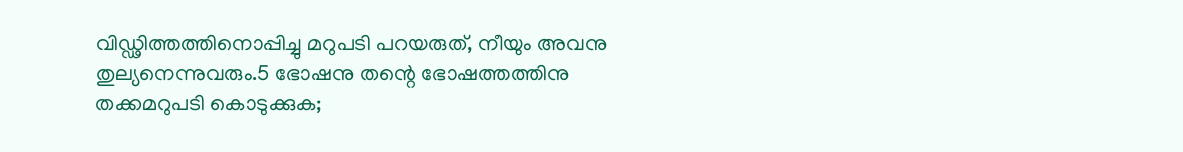വിഡ്ഢിത്തത്തിനൊപ്പിച്ചു മറുപടി പറയരുത്, നീയും അവനു തുല്യനെന്നുവരും.5 ഭോഷനു തന്റെ ഭോഷത്തത്തിനു തക്കമറുപടി കൊടുക്കുക;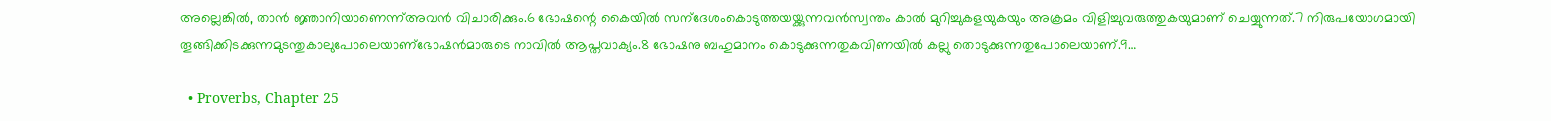അല്ലെങ്കില്‍, താന്‍ ജ്ഞാനിയാണെന്ന്അവന്‍ വിചാരിക്കും.6 ഭോഷന്റെ കൈയില്‍ സന്‌ദേശംകൊടുത്തയയ്ക്കുന്നവന്‍സ്വന്തം കാല്‍ മുറിച്ചുകളയുകയും അക്രമം വിളിച്ചുവരുത്തുകയുമാണ് ചെയ്യുന്നത്.7 നിരുപയോഗമായി തൂങ്ങിക്കിടക്കുന്നമുടന്തുകാലുപോലെയാണ്‌ഭോഷന്‍മാരുടെ നാവില്‍ ആപ്തവാക്യം.8 ഭോഷനു ബഹുമാനം കൊടുക്കുന്നതുകവിണയില്‍ കല്ലു തൊടുക്കുന്നതുപോലെയാണ്.9…

  • Proverbs, Chapter 25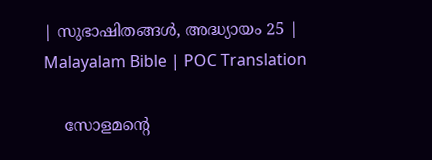| സുഭാഷിതങ്ങൾ, അദ്ധ്യായം 25 | Malayalam Bible | POC Translation

    സോളമന്റെ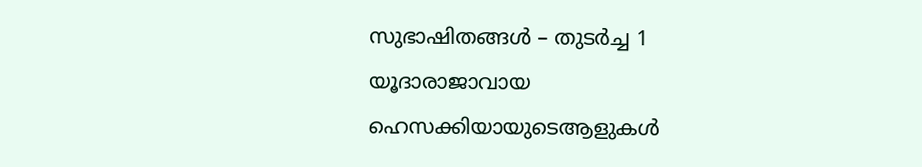സുഭാഷിതങ്ങള്‍ – തുടര്‍ച്ച 1 യൂദാരാജാവായ ഹെസക്കിയായുടെആളുകള്‍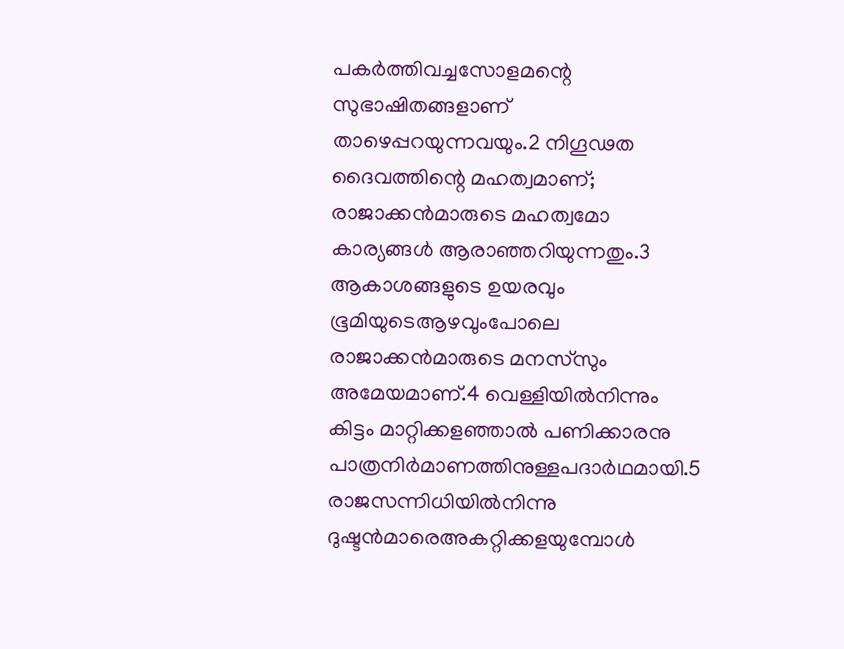പകര്‍ത്തിവച്ചസോളമന്റെ സുഭാഷിതങ്ങളാണ് താഴെപ്പറയുന്നവയും.2 നിഗൂഢത ദൈവത്തിന്റെ മഹത്വമാണ്; രാജാക്കന്‍മാരുടെ മഹത്വമോ കാര്യങ്ങള്‍ ആരാഞ്ഞറിയുന്നതും.3 ആകാശങ്ങളുടെ ഉയരവും ഭൂമിയുടെആഴവുംപോലെ രാജാക്കന്‍മാരുടെ മനസ്‌സും അമേയമാണ്.4 വെള്ളിയില്‍നിന്നും കിട്ടം മാറ്റിക്കളഞ്ഞാല്‍ പണിക്കാരനു പാത്രനിര്‍മാണത്തിനുള്ളപദാര്‍ഥമായി.5 രാജസന്നിധിയില്‍നിന്നു ദുഷ്ടന്‍മാരെഅകറ്റിക്കളയുമ്പോള്‍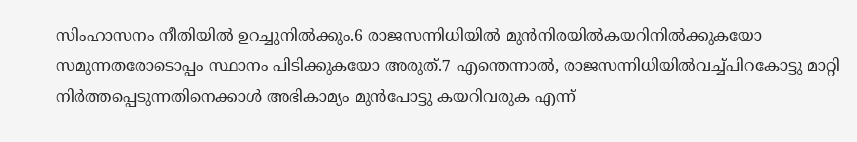സിംഹാസനം നീതിയില്‍ ഉറച്ചുനില്‍ക്കും.6 രാജസന്നിധിയില്‍ മുന്‍നിരയില്‍കയറിനില്‍ക്കുകയോ സമുന്നതരോടൊപ്പം സ്ഥാനം പിടിക്കുകയോ അരുത്.7 എന്തെന്നാല്‍, രാജസന്നിധിയില്‍വച്ച്പിറകോട്ടു മാറ്റി നിര്‍ത്തപ്പെടുന്നതിനെക്കാള്‍ അഭികാമ്യം മുന്‍പോട്ടു കയറിവരുക എന്ന്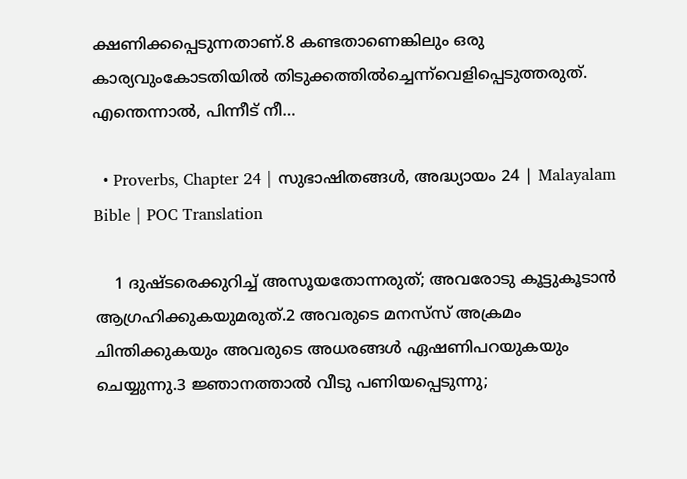ക്ഷണിക്കപ്പെടുന്നതാണ്.8 കണ്ടതാണെങ്കിലും ഒരു കാര്യവുംകോടതിയില്‍ തിടുക്കത്തില്‍ച്ചെന്ന്‌വെളിപ്പെടുത്തരുത്. എന്തെന്നാല്‍, പിന്നീട് നീ…

  • Proverbs, Chapter 24 | സുഭാഷിതങ്ങൾ, അദ്ധ്യായം 24 | Malayalam Bible | POC Translation

    1 ദുഷ്ടരെക്കുറിച്ച് അസൂയതോന്നരുത്; അവരോടു കൂട്ടുകൂടാന്‍ ആഗ്രഹിക്കുകയുമരുത്.2 അവരുടെ മനസ്‌സ് അക്രമം ചിന്തിക്കുകയും അവരുടെ അധരങ്ങള്‍ ഏഷണിപറയുകയും ചെയ്യുന്നു.3 ജ്ഞാനത്താല്‍ വീടു പണിയപ്പെടുന്നു;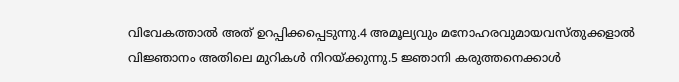വിവേകത്താല്‍ അത് ഉറപ്പിക്കപ്പെടുന്നു.4 അമൂല്യവും മനോഹരവുമായവസ്തുക്കളാല്‍ വിജ്ഞാനം അതിലെ മുറികള്‍ നിറയ്ക്കുന്നു.5 ജ്ഞാനി കരുത്തനെക്കാള്‍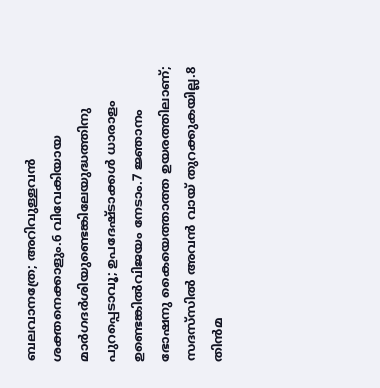ബലവാനത്രേ; അറിവുള്ളവന്‍ ശക്തനെക്കാളും.6 വിവേകിയായ മാര്‍ഗദര്‍ശിയുണ്ടെങ്കിലേയുദ്ധത്തിനു പുറപ്പെടാവൂ; ഉപദേഷ്ടാക്കള്‍ ധാരാളം ഉണ്ടെങ്കില്‍വിജയം നേടാം.7 ജ്ഞാനം ഭോഷനു കൈയെത്താത്ത ഉയരത്തിലാണ്; സദസ്‌സില്‍ അവന്‍ വായ് തുറക്കുകയില്ല.8 തിന്‍മ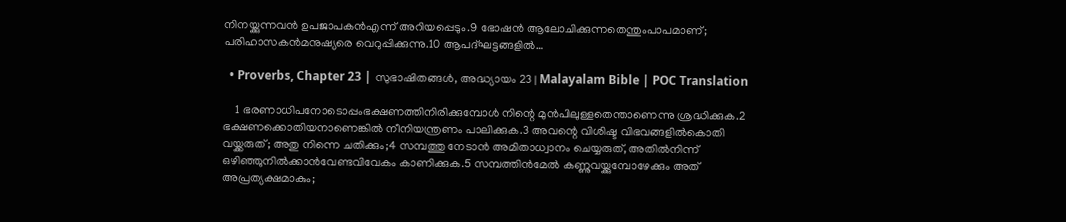നിനയ്ക്കുന്നവന്‍ ഉപജാപകന്‍എന്ന് അറിയപ്പെടും.9 ഭോഷന്‍ ആലോചിക്കുന്നതെന്തുംപാപമാണ്; പരിഹാസകന്‍മനുഷ്യരെ വെറുപ്പിക്കുന്നു.10 ആപദ്ഘട്ടങ്ങളില്‍…

  • Proverbs, Chapter 23 | സുഭാഷിതങ്ങൾ, അദ്ധ്യായം 23 | Malayalam Bible | POC Translation

    1 ഭരണാധിപനോടൊപ്പംഭക്ഷണത്തിനിരിക്കുമ്പോള്‍ നിന്റെ മുന്‍പിലുള്ളതെന്താണെന്നു ശ്രദ്ധിക്കുക.2 ഭക്ഷണക്കൊതിയനാണെങ്കില്‍ നീനിയന്ത്രണം പാലിക്കുക.3 അവന്റെ വിശിഷ്ട വിഭവങ്ങളില്‍കൊതി വയ്ക്കരുത്; അതു നിന്നെ ചതിക്കും;4 സമ്പത്തു നേടാന്‍ അമിതാധ്വാനം ചെയ്യരുത്, അതില്‍നിന്ന് ഒഴിഞ്ഞുനില്‍ക്കാന്‍വേണ്ടവിവേകം കാണിക്കുക.5 സമ്പത്തിന്‍മേല്‍ കണ്ണുവയ്ക്കുമ്പോഴേക്കും അത് അപ്രത്യക്ഷമാകും;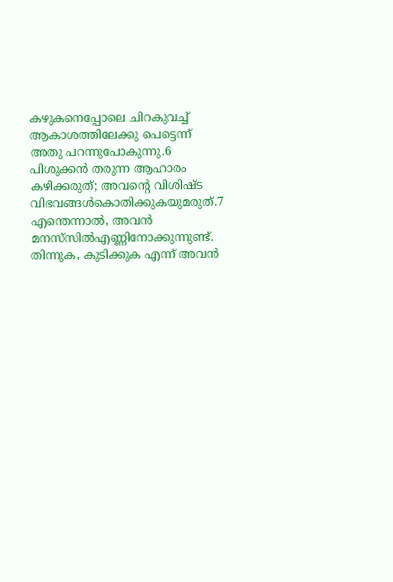കഴുകനെപ്പോലെ ചിറകുവച്ച് ആകാശത്തിലേക്കു പെട്ടെന്ന് അതു പറന്നുപോകുന്നു.6 പിശുക്കന്‍ തരുന്ന ആഹാരം കഴിക്കരുത്; അവന്റെ വിശിഷ്ട വിഭവങ്ങള്‍കൊതിക്കുകയുമരുത്.7 എന്തെന്നാല്‍, അവന്‍ മനസ്‌സില്‍എണ്ണിനോക്കുന്നുണ്ട്. തിന്നുക, കുടിക്കുക എന്ന് അവന്‍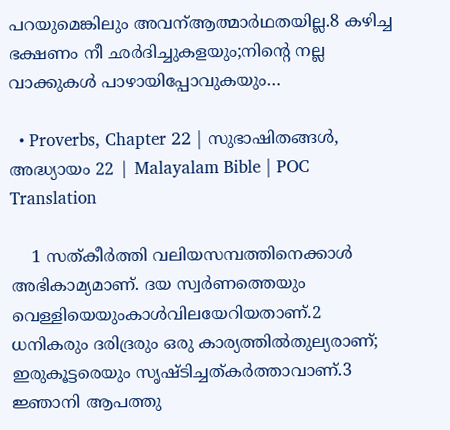പറയുമെങ്കിലും അവന്ആത്മാര്‍ഥതയില്ല.8 കഴിച്ച ഭക്ഷണം നീ ഛര്‍ദിച്ചുകളയും;നിന്റെ നല്ല വാക്കുകള്‍ പാഴായിപ്പോവുകയും…

  • Proverbs, Chapter 22 | സുഭാഷിതങ്ങൾ, അദ്ധ്യായം 22 | Malayalam Bible | POC Translation

    1 സത്കീര്‍ത്തി വലിയസമ്പത്തിനെക്കാള്‍ അഭികാമ്യമാണ്. ദയ സ്വര്‍ണത്തെയും വെള്ളിയെയുംകാള്‍വിലയേറിയതാണ്.2 ധനികരും ദരിദ്രരും ഒരു കാര്യത്തില്‍തുല്യരാണ്; ഇരുകൂട്ടരെയും സൃഷ്ടിച്ചത്കര്‍ത്താവാണ്.3 ജ്ഞാനി ആപത്തു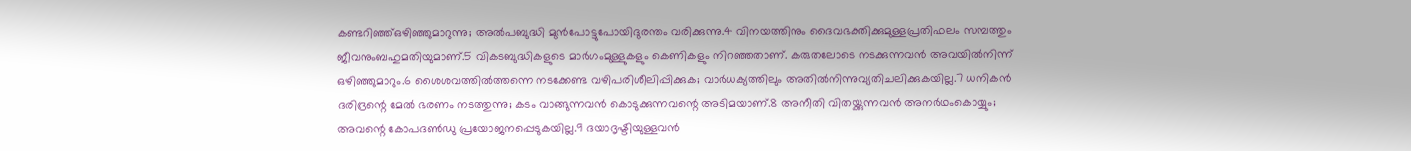കണ്ടറിഞ്ഞ്ഒഴിഞ്ഞുമാറുന്നു; അല്‍പബുദ്ധി മുന്‍പോട്ടുപോയിദുരന്തം വരിക്കുന്നു.4 വിനയത്തിനും ദൈവഭക്തിക്കുമുള്ളപ്രതിഫലം സമ്പത്തും ജീവനുംബഹുമതിയുമാണ്.5 വികടബുദ്ധികളുടെ മാര്‍ഗംമുള്ളുകളും കെണികളും നിറഞ്ഞതാണ്. കരുതലോടെ നടക്കുന്നവന്‍ അവയില്‍നിന്ന് ഒഴിഞ്ഞുമാറും.6 ശൈശവത്തില്‍ത്തന്നെ നടക്കേണ്ട വഴിപരിശീലിപ്പിക്കുക; വാര്‍ധക്യത്തിലും അതില്‍നിന്നുവ്യതിചലിക്കുകയില്ല.7 ധനികന്‍ ദരിദ്രന്റെ മേല്‍ ഭരണം നടത്തുന്നു; കടം വാങ്ങുന്നവന്‍ കൊടുക്കുന്നവന്റെ അടിമയാണ്.8 അനീതി വിതയ്ക്കുന്നവന്‍ അനര്‍ഥംകൊയ്യും; അവന്റെ കോപദണ്‍ഡു പ്രയോജനപ്പെടുകയില്ല.9 ദയാദൃഷ്ടിയുള്ളവന്‍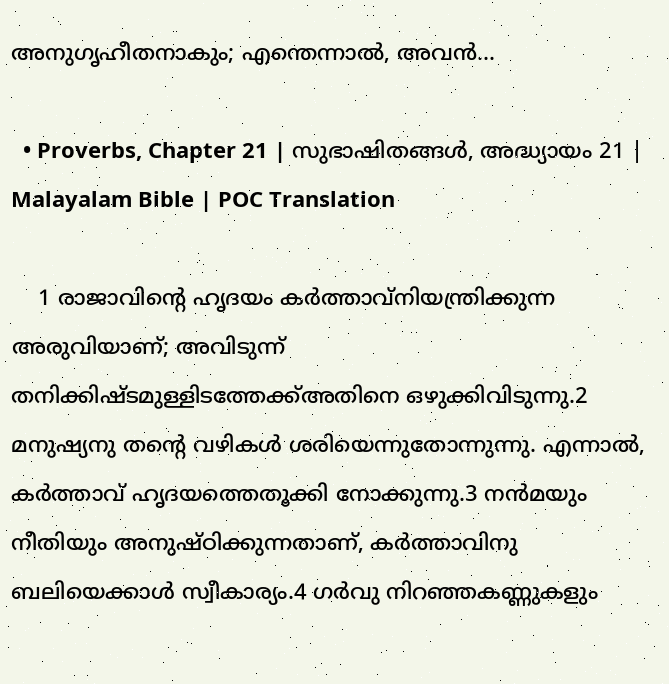അനുഗൃഹീതനാകും; എന്തെന്നാല്‍, അവന്‍…

  • Proverbs, Chapter 21 | സുഭാഷിതങ്ങൾ, അദ്ധ്യായം 21 | Malayalam Bible | POC Translation

    1 രാജാവിന്റെ ഹൃദയം കര്‍ത്താവ്‌നിയന്ത്രിക്കുന്ന അരുവിയാണ്; അവിടുന്ന് തനിക്കിഷ്ടമുള്ളിടത്തേക്ക്അതിനെ ഒഴുക്കിവിടുന്നു.2 മനുഷ്യനു തന്റെ വഴികള്‍ ശരിയെന്നുതോന്നുന്നു. എന്നാല്‍, കര്‍ത്താവ് ഹൃദയത്തെതൂക്കി നോക്കുന്നു.3 നന്‍മയും നീതിയും അനുഷ്ഠിക്കുന്നതാണ്, കര്‍ത്താവിനു ബലിയെക്കാള്‍ സ്വീകാര്യം.4 ഗര്‍വു നിറഞ്ഞകണ്ണുകളും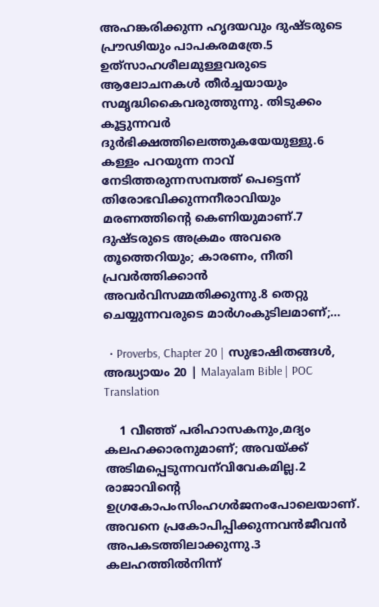അഹങ്കരിക്കുന്ന ഹൃദയവും ദുഷ്ടരുടെ പ്രൗഢിയും പാപകരമത്രേ.5 ഉത്‌സാഹശീലമുള്ളവരുടെ ആലോചനകള്‍ തീര്‍ച്ചയായും സമൃദ്ധികൈവരുത്തുന്നു. തിടുക്കം കൂട്ടുന്നവര്‍ ദുര്‍ഭിക്ഷത്തിലെത്തുകയേയുള്ളു.6 കള്ളം പറയുന്ന നാവ് നേടിത്തരുന്നസമ്പത്ത് പെട്ടെന്ന് തിരോഭവിക്കുന്നനീരാവിയും മരണത്തിന്റെ കെണിയുമാണ്.7 ദുഷ്ടരുടെ അക്രമം അവരെ തൂത്തെറിയും; കാരണം, നീതി പ്രവര്‍ത്തിക്കാന്‍ അവര്‍വിസമ്മതിക്കുന്നു.8 തെറ്റു ചെയ്യുന്നവരുടെ മാര്‍ഗംകുടിലമാണ്;…

  • Proverbs, Chapter 20 | സുഭാഷിതങ്ങൾ, അദ്ധ്യായം 20 | Malayalam Bible | POC Translation

    1 വീഞ്ഞ് പരിഹാസകനും,മദ്യം കലഹക്കാരനുമാണ്; അവയ്ക്ക് അടിമപ്പെടുന്നവന്‌വിവേകമില്ല.2 രാജാവിന്റെ ഉഗ്രകോപംസിംഹഗര്‍ജനംപോലെയാണ്. അവനെ പ്രകോപിപ്പിക്കുന്നവന്‍ജീവന്‍ അപകടത്തിലാക്കുന്നു.3 കലഹത്തില്‍നിന്ന്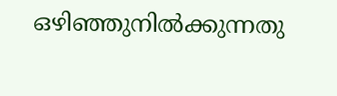ഒഴിഞ്ഞുനില്‍ക്കുന്നതു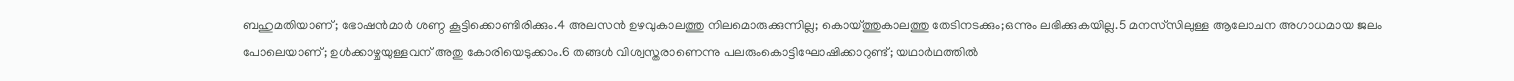ബഹുമതിയാണ്; ഭോഷന്‍മാര്‍ ശണ്ഠ കൂട്ടിക്കൊണ്ടിരിക്കും.4 അലസന്‍ ഉഴവുകാലത്തു നിലമൊരുക്കുന്നില്ല; കൊയ്ത്തുകാലത്തു തേടിനടക്കും;ഒന്നും ലഭിക്കുകയില്ല.5 മനസ്‌സിലുള്ള ആലോചന അഗാധമായ ജലം പോലെയാണ്; ഉള്‍ക്കാഴ്ചയുള്ളവന് അതു കോരിയെടുക്കാം.6 തങ്ങള്‍ വിശ്വസ്തരാണെന്നു പലരുംകൊട്ടിഘോഷിക്കാറുണ്ട്; യഥാര്‍ഥത്തില്‍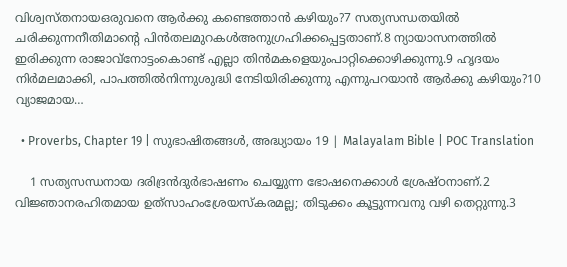വിശ്വസ്തനായഒരുവനെ ആര്‍ക്കു കണ്ടെത്താന്‍ കഴിയും?7 സത്യസന്ധതയില്‍ ചരിക്കുന്നനീതിമാന്റെ പിന്‍തലമുറകള്‍അനുഗ്രഹിക്കപ്പെട്ടതാണ്.8 ന്യായാസനത്തില്‍ ഇരിക്കുന്ന രാജാവ്‌നോട്ടംകൊണ്ട് എല്ലാ തിന്‍മകളെയുംപാറ്റിക്കൊഴിക്കുന്നു.9 ഹൃദയം നിര്‍മലമാക്കി, പാപത്തില്‍നിന്നുശുദ്ധി നേടിയിരിക്കുന്നു എന്നുപറയാന്‍ ആര്‍ക്കു കഴിയും?10 വ്യാജമായ…

  • Proverbs, Chapter 19 | സുഭാഷിതങ്ങൾ, അദ്ധ്യായം 19 | Malayalam Bible | POC Translation

    1 സത്യസന്ധനായ ദരിദ്രന്‍ദുര്‍ഭാഷണം ചെയ്യുന്ന ഭോഷനെക്കാള്‍ ശ്രേഷ്ഠനാണ്.2 വിജ്ഞാനരഹിതമായ ഉത്‌സാഹംശ്രേയസ്‌കരമല്ല; തിടുക്കം കൂട്ടുന്നവനു വഴി തെറ്റുന്നു.3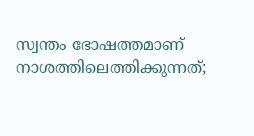സ്വന്തം ഭോഷത്തമാണ് നാശത്തിലെത്തിക്കുന്നത്;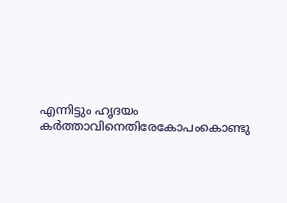എന്നിട്ടും ഹൃദയം കര്‍ത്താവിനെതിരേകോപംകൊണ്ടു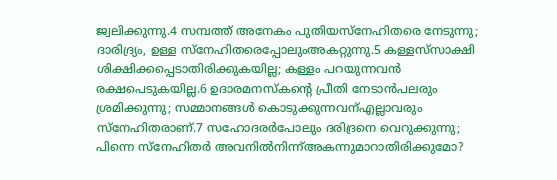ജ്വലിക്കുന്നു.4 സമ്പത്ത് അനേകം പുതിയസ്‌നേഹിതരെ നേടുന്നു; ദാരിദ്ര്യം, ഉള്ള സ്‌നേഹിതരെപ്പോലുംഅകറ്റുന്നു.5 കള്ളസ്‌സാക്ഷി ശിക്ഷിക്കപ്പെടാതിരിക്കുകയില്ല; കള്ളം പറയുന്നവന്‍ രക്ഷപെടുകയില്ല.6 ഉദാരമനസ്‌കന്റെ പ്രീതി നേടാന്‍പലരും ശ്രമിക്കുന്നു; സമ്മാനങ്ങള്‍ കൊടുക്കുന്നവന്എല്ലാവരും സ്‌നേഹിതരാണ്.7 സഹോദരര്‍പോലും ദരിദ്രനെ വെറുക്കുന്നു; പിന്നെ സ്‌നേഹിതര്‍ അവനില്‍നിന്ന്അകന്നുമാറാതിരിക്കുമോ?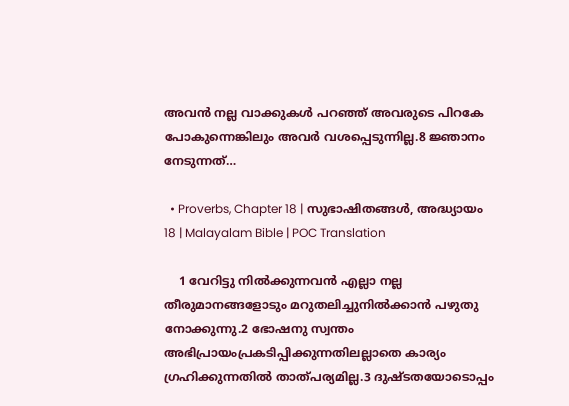അവന്‍ നല്ല വാക്കുകള്‍ പറഞ്ഞ് അവരുടെ പിറകേ പോകുന്നെങ്കിലും അവര്‍ വശപ്പെടുന്നില്ല.8 ജ്ഞാനം നേടുന്നത്…

  • Proverbs, Chapter 18 | സുഭാഷിതങ്ങൾ, അദ്ധ്യായം 18 | Malayalam Bible | POC Translation

    1 വേറിട്ടു നില്‍ക്കുന്നവന്‍ എല്ലാ നല്ല തീരുമാനങ്ങളോടും മറുതലിച്ചുനില്‍ക്കാന്‍ പഴുതു നോക്കുന്നു.2 ഭോഷനു സ്വന്തം അഭിപ്രായംപ്രകടിപ്പിക്കുന്നതിലല്ലാതെ കാര്യം ഗ്രഹിക്കുന്നതില്‍ താത്പര്യമില്ല.3 ദുഷ്ടതയോടൊപ്പം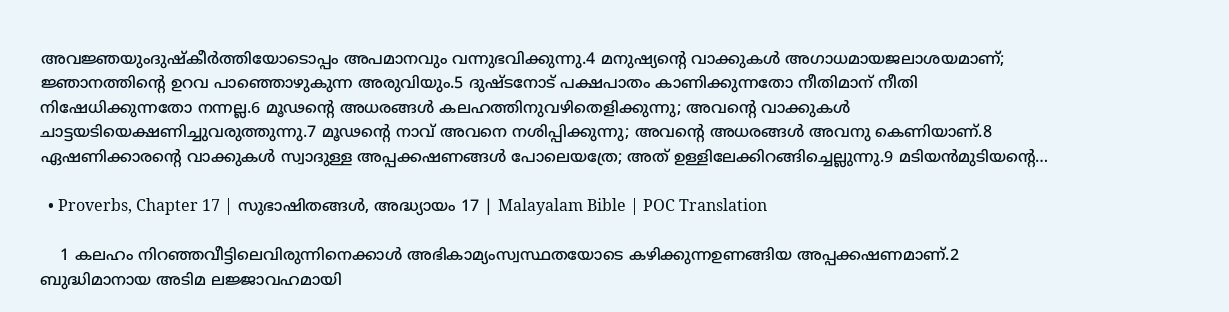അവജ്ഞയുംദുഷ്‌കീര്‍ത്തിയോടൊപ്പം അപമാനവും വന്നുഭവിക്കുന്നു.4 മനുഷ്യന്റെ വാക്കുകള്‍ അഗാധമായജലാശയമാണ്; ജ്ഞാനത്തിന്റെ ഉറവ പാഞ്ഞൊഴുകുന്ന അരുവിയും.5 ദുഷ്ടനോട് പക്ഷപാതം കാണിക്കുന്നതോ നീതിമാന് നീതി നിഷേധിക്കുന്നതോ നന്നല്ല.6 മൂഢന്റെ അധരങ്ങള്‍ കലഹത്തിനുവഴിതെളിക്കുന്നു; അവന്റെ വാക്കുകള്‍ ചാട്ടയടിയെക്ഷണിച്ചുവരുത്തുന്നു.7 മൂഢന്റെ നാവ് അവനെ നശിപ്പിക്കുന്നു; അവന്റെ അധരങ്ങള്‍ അവനു കെണിയാണ്.8 ഏഷണിക്കാരന്റെ വാക്കുകള്‍ സ്വാദുള്ള അപ്പക്കഷണങ്ങള്‍ പോലെയത്രേ; അത് ഉള്ളിലേക്കിറങ്ങിച്ചെല്ലുന്നു.9 മടിയന്‍മുടിയന്റെ…

  • Proverbs, Chapter 17 | സുഭാഷിതങ്ങൾ, അദ്ധ്യായം 17 | Malayalam Bible | POC Translation

    1 കലഹം നിറഞ്ഞവീട്ടിലെവിരുന്നിനെക്കാള്‍ അഭികാമ്യംസ്വസ്ഥതയോടെ കഴിക്കുന്നഉണങ്ങിയ അപ്പക്കഷണമാണ്.2 ബുദ്ധിമാനായ അടിമ ലജ്ജാവഹമായി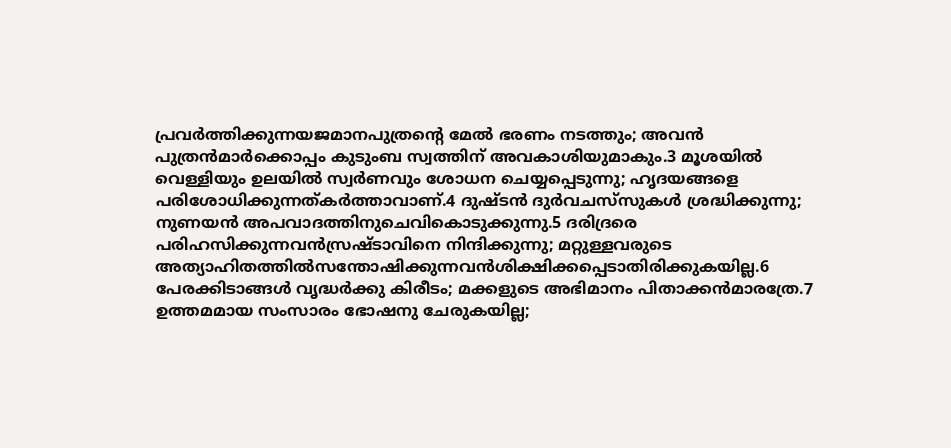പ്രവര്‍ത്തിക്കുന്നയജമാനപുത്രന്റെ മേല്‍ ഭരണം നടത്തും; അവന്‍ പുത്രന്‍മാര്‍ക്കൊപ്പം കുടുംബ സ്വത്തിന് അവകാശിയുമാകും.3 മൂശയില്‍ വെള്ളിയും ഉലയില്‍ സ്വര്‍ണവും ശോധന ചെയ്യപ്പെടുന്നു; ഹൃദയങ്ങളെ പരിശോധിക്കുന്നത്കര്‍ത്താവാണ്.4 ദുഷ്ടന്‍ ദുര്‍വചസ്‌സുകള്‍ ശ്രദ്ധിക്കുന്നു; നുണയന്‍ അപവാദത്തിനുചെവികൊടുക്കുന്നു.5 ദരിദ്രരെ പരിഹസിക്കുന്നവന്‍സ്രഷ്ടാവിനെ നിന്ദിക്കുന്നു; മറ്റുള്ളവരുടെ അത്യാഹിതത്തില്‍സന്തോഷിക്കുന്നവന്‍ശിക്ഷിക്കപ്പെടാതിരിക്കുകയില്ല.6 പേരക്കിടാങ്ങള്‍ വൃദ്ധര്‍ക്കു കിരീടം; മക്കളുടെ അഭിമാനം പിതാക്കന്‍മാരത്രേ.7 ഉത്തമമായ സംസാരം ഭോഷനു ചേരുകയില്ല;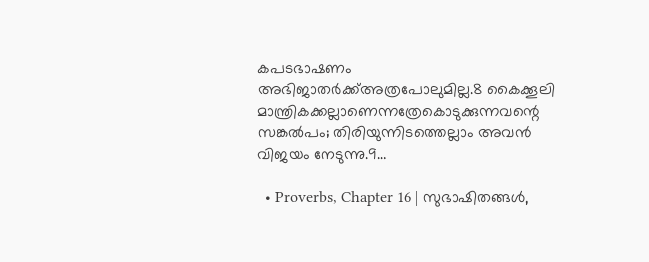കപടഭാഷണം അഭിജാതര്‍ക്ക്അത്രപോലുമില്ല.8 കൈക്കൂലി മാന്ത്രികക്കല്ലാണെന്നത്രേകൊടുക്കുന്നവന്റെ സങ്കല്‍പം; തിരിയുന്നിടത്തെല്ലാം അവന്‍ വിജയം നേടുന്നു.9…

  • Proverbs, Chapter 16 | സുഭാഷിതങ്ങൾ,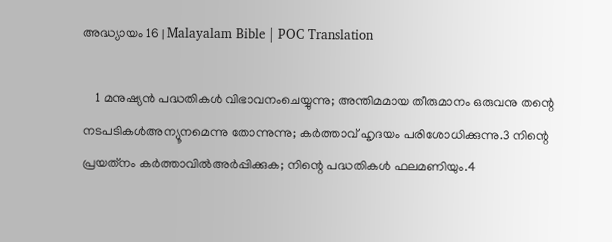അദ്ധ്യായം 16 | Malayalam Bible | POC Translation

    1 മനുഷ്യന്‍ പദ്ധതികള്‍ വിഭാവനംചെയ്യുന്നു; അന്തിമമായ തീരുമാനം ഒരുവനു തന്റെ നടപടികള്‍അന്യൂനമെന്നു തോന്നുന്നു; കര്‍ത്താവ് ഹൃദയം പരിശോധിക്കുന്നു.3 നിന്റെ പ്രയത്‌നം കര്‍ത്താവില്‍അര്‍പ്പിക്കുക; നിന്റെ പദ്ധതികള്‍ ഫലമണിയും.4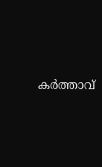കര്‍ത്താവ്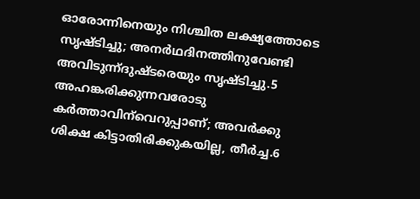ഓരോന്നിനെയും നിശ്ചിത ലക്ഷ്യത്തോടെ സൃഷ്ടിച്ചു; അനര്‍ഥദിനത്തിനുവേണ്ടി അവിടുന്ന്ദുഷ്ടരെയും സൃഷ്ടിച്ചു.5 അഹങ്കരിക്കുന്നവരോടു കര്‍ത്താവിന്‌വെറുപ്പാണ്; അവര്‍ക്കു ശിക്ഷ കിട്ടാതിരിക്കുകയില്ല, തീര്‍ച്ച.6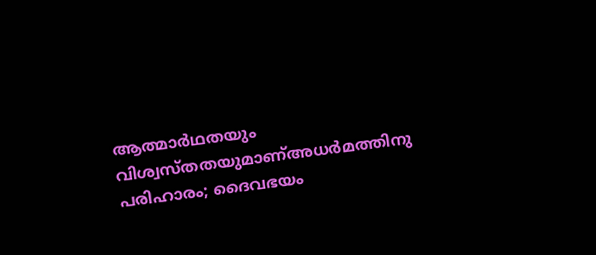ആത്മാര്‍ഥതയും വിശ്വസ്തതയുമാണ്അധര്‍മത്തിനു പരിഹാരം; ദൈവഭയം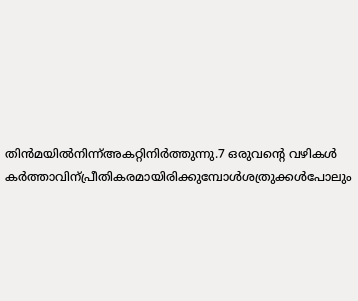തിന്‍മയില്‍നിന്ന്അകറ്റിനിര്‍ത്തുന്നു.7 ഒരുവന്റെ വഴികള്‍ കര്‍ത്താവിന്പ്രീതികരമായിരിക്കുമ്പോള്‍ശത്രുക്കള്‍പോലും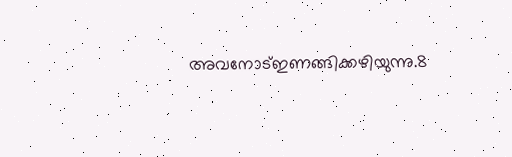അവനോട്ഇണങ്ങിക്കഴിയുന്നു.8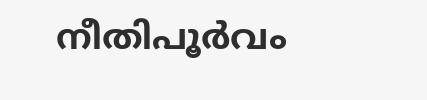നീതിപൂര്‍വം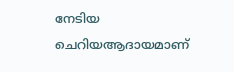നേടിയ ചെറിയആദായമാണ്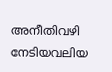അനീതിവഴി നേടിയവലിയ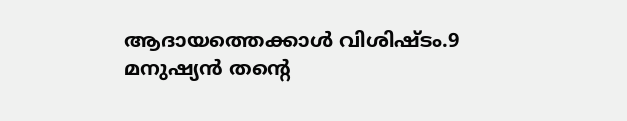ആദായത്തെക്കാള്‍ വിശിഷ്ടം.9 മനുഷ്യന്‍ തന്റെ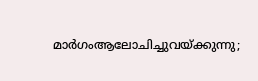മാര്‍ഗംആലോചിച്ചുവയ്ക്കുന്നു;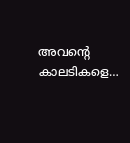അവന്റെ കാലടികളെ…